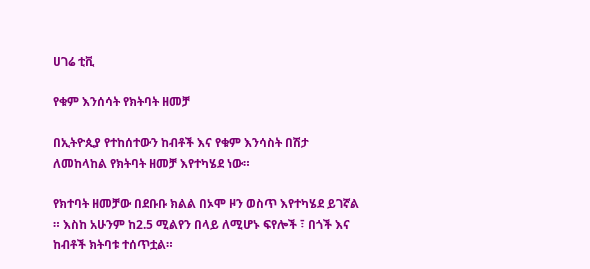ሀገሬ ቲቪ

የቁም እንሰሳት የክትባት ዘመቻ

በኢትዮጲያ የተከሰተውን ከብቶች እና የቁም እንሳስት በሽታ ለመከላከል የክትባት ዘመቻ እየተካሄደ ነው።

የክተባት ዘመቻው በደቡቡ ክልል በኦሞ ዞን ወስጥ እየተካሄደ ይገኛል ። እስከ አሁንም ከ2.5 ሚልየን በላይ ለሚሆኑ ፍየሎች ፣ በጎች እና ከብቶች ክትባቱ ተሰጥቷል።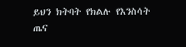ይህን ክትባት የክልሉ የእንስሳት ጤና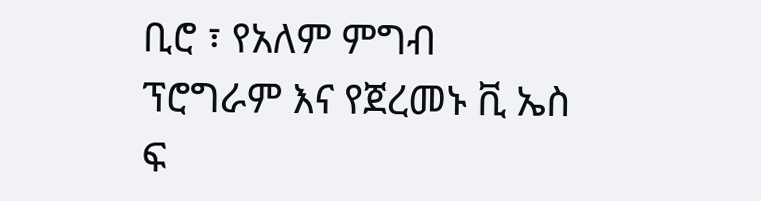ቢሮ ፣ የአለም ምግብ ፕሮግራም እና የጀረመኑ ቪ ኤስ ፍ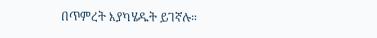በጥምረት እያካሄዱት ይገኛሉ።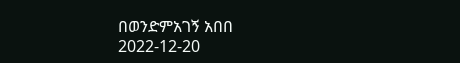በወንድምአገኝ አበበ
2022-12-20